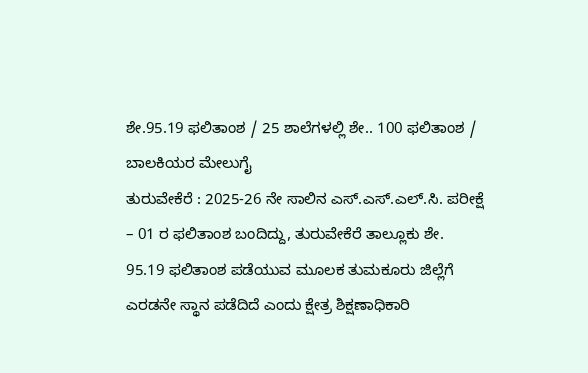ಶೇ.95.19 ಫಲಿತಾಂಶ / 25 ಶಾಲೆಗಳಲ್ಲಿ ಶೇ.. 100 ಫಲಿತಾಂಶ / ಬಾಲಕಿಯರ ಮೇಲುಗೈ
ತುರುವೇಕೆರೆ : 2025-26 ನೇ ಸಾಲಿನ ಎಸ್.ಎಸ್.ಎಲ್.ಸಿ. ಪರೀಕ್ಷೆ – 01 ರ ಫಲಿತಾಂಶ ಬಂದಿದ್ದು, ತುರುವೇಕೆರೆ ತಾಲ್ಲೂಕು ಶೇ. 95.19 ಫಲಿತಾಂಶ ಪಡೆಯುವ ಮೂಲಕ ತುಮಕೂರು ಜಿಲ್ಲೆಗೆ ಎರಡನೇ ಸ್ಥಾನ ಪಡೆದಿದೆ ಎಂದು ಕ್ಷೇತ್ರ ಶಿಕ್ಷಣಾಧಿಕಾರಿ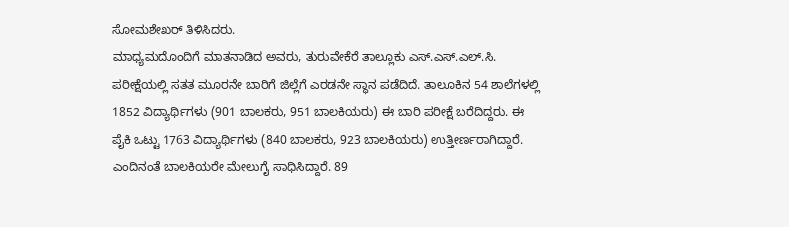ಸೋಮಶೇಖರ್ ತಿಳಿಸಿದರು.
ಮಾಧ್ಯಮದೊಂದಿಗೆ ಮಾತನಾಡಿದ ಅವರು, ತುರುವೇಕೆರೆ ತಾಲ್ಲೂಕು ಎಸ್.ಎಸ್.ಎಲ್.ಸಿ. ಪರೀಕ್ಷೆಯಲ್ಲಿ ಸತತ ಮೂರನೇ ಬಾರಿಗೆ ಜಿಲ್ಲೆಗೆ ಎರಡನೇ ಸ್ಥಾನ ಪಡೆದಿದೆ. ತಾಲೂಕಿನ 54 ಶಾಲೆಗಳಲ್ಲಿ 1852 ವಿದ್ಯಾರ್ಥಿಗಳು (901 ಬಾಲಕರು, 951 ಬಾಲಕಿಯರು) ಈ ಬಾರಿ ಪರೀಕ್ಷೆ ಬರೆದಿದ್ದರು. ಈ ಪೈಕಿ ಒಟ್ಟು 1763 ವಿದ್ಯಾರ್ಥಿಗಳು (840 ಬಾಲಕರು, 923 ಬಾಲಕಿಯರು) ಉತ್ತೀರ್ಣರಾಗಿದ್ದಾರೆ. ಎಂದಿನಂತೆ ಬಾಲಕಿಯರೇ ಮೇಲುಗೈ ಸಾಧಿಸಿದ್ದಾರೆ. 89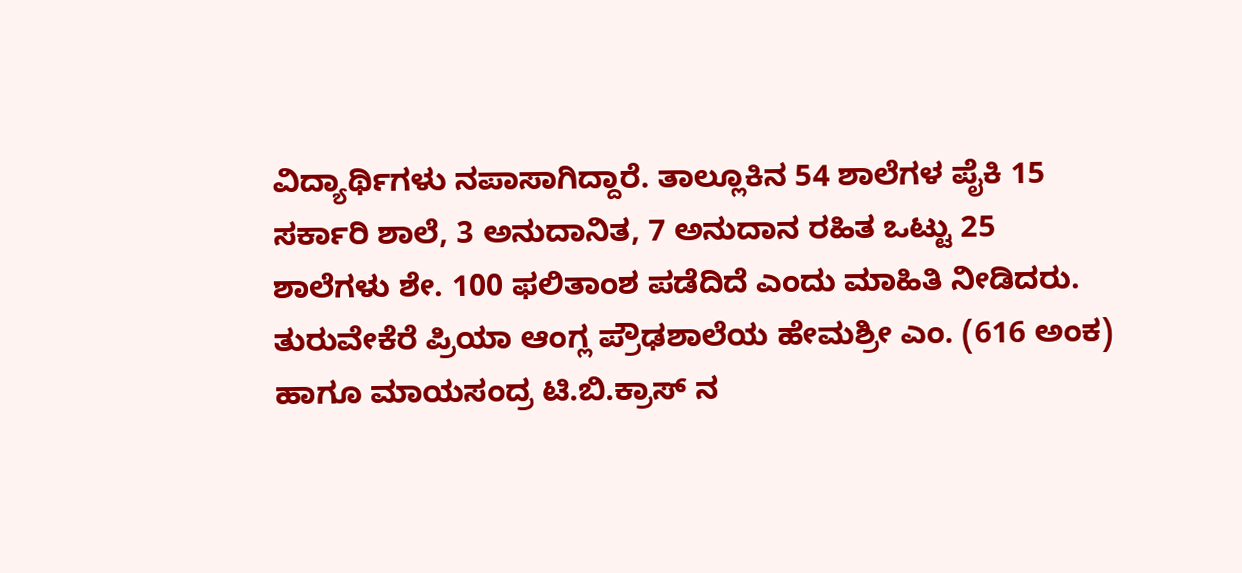ವಿದ್ಯಾರ್ಥಿಗಳು ನಪಾಸಾಗಿದ್ದಾರೆ. ತಾಲ್ಲೂಕಿನ 54 ಶಾಲೆಗಳ ಪೈಕಿ 15 ಸರ್ಕಾರಿ ಶಾಲೆ, 3 ಅನುದಾನಿತ, 7 ಅನುದಾನ ರಹಿತ ಒಟ್ಟು 25 ಶಾಲೆಗಳು ಶೇ. 100 ಫಲಿತಾಂಶ ಪಡೆದಿದೆ ಎಂದು ಮಾಹಿತಿ ನೀಡಿದರು.
ತುರುವೇಕೆರೆ ಪ್ರಿಯಾ ಆಂಗ್ಲ ಪ್ರೌಢಶಾಲೆಯ ಹೇಮಶ್ರೀ ಎಂ. (616 ಅಂಕ) ಹಾಗೂ ಮಾಯಸಂದ್ರ ಟಿ.ಬಿ.ಕ್ರಾಸ್ ನ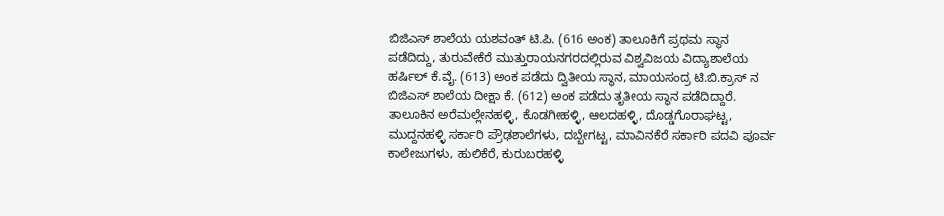ಬಿಜಿಎಸ್ ಶಾಲೆಯ ಯಶವಂತ್ ಟಿ.ಪಿ. (616 ಅಂಕ) ತಾಲೂಕಿಗೆ ಪ್ರಥಮ ಸ್ಥಾನ ಪಡೆದಿದ್ದು, ತುರುವೇಕೆರೆ ಮುತ್ತುರಾಯನಗರದಲ್ಲಿರುವ ವಿಶ್ವವಿಜಯ ವಿದ್ಯಾಶಾಲೆಯ ಹರ್ಷಿಲ್ ಕೆ.ವೈ. (613) ಅಂಕ ಪಡೆದು ದ್ವಿತೀಯ ಸ್ಥಾನ, ಮಾಯಸಂದ್ರ ಟಿ.ಬಿ.ಕ್ರಾಸ್ ನ ಬಿಜಿಎಸ್ ಶಾಲೆಯ ದೀಕ್ಷಾ ಕೆ. (612) ಅಂಕ ಪಡೆದು ತೃತೀಯ ಸ್ಥಾನ ಪಡೆದಿದ್ದಾರೆ. ತಾಲೂಕಿನ ಅರೆಮಲ್ಲೇನಹಳ್ಳಿ, ಕೊಡಗೀಹಳ್ಳಿ, ಆಲದಹಳ್ಳಿ, ದೊಡ್ಡಗೊರಾಘಟ್ಟ, ಮುದ್ದನಹಳ್ಳಿ ಸರ್ಕಾರಿ ಪ್ರೌಢಶಾಲೆಗಳು, ದಬ್ಬೇಗಟ್ಟ, ಮಾವಿನಕೆರೆ ಸರ್ಕಾರಿ ಪದವಿ ಪೂರ್ವ ಕಾಲೇಜುಗಳು, ಹುಲಿಕೆರೆ, ಕುರುಬರಹಳ್ಳಿ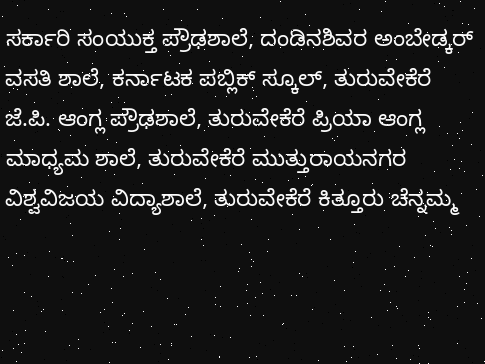ಸರ್ಕಾರಿ ಸಂಯುಕ್ತ ಪ್ರೌಢಶಾಲೆ, ದಂಡಿನಶಿವರ ಅಂಬೇಡ್ಕರ್ ವಸತಿ ಶಾಲೆ, ಕರ್ನಾಟಕ ಪಬ್ಲಿಕ್ ಸ್ಕೂಲ್, ತುರುವೇಕೆರೆ ಜೆ.ಪಿ. ಆಂಗ್ಲ ಪ್ರೌಢಶಾಲೆ, ತುರುವೇಕೆರೆ ಪ್ರಿಯಾ ಆಂಗ್ಲ ಮಾಧ್ಯಮ ಶಾಲೆ, ತುರುವೇಕೆರೆ ಮುತ್ತುರಾಯನಗರ ವಿಶ್ವವಿಜಯ ವಿದ್ಯಾಶಾಲೆ, ತುರುವೇಕೆರೆ ಕಿತ್ತೂರು ಚೆನ್ನಮ್ಮ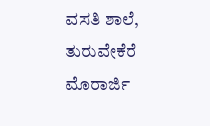ವಸತಿ ಶಾಲೆ, ತುರುವೇಕೆರೆ ಮೊರಾರ್ಜಿ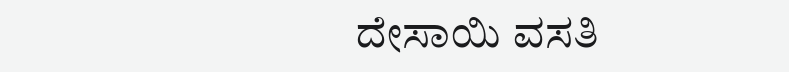ದೇಸಾಯಿ ವಸತಿ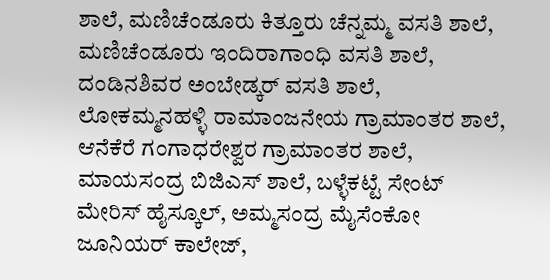ಶಾಲೆ, ಮಣಿಚೆಂಡೂರು ಕಿತ್ತೂರು ಚೆನ್ನಮ್ಮ ವಸತಿ ಶಾಲೆ, ಮಣಿಚೆಂಡೂರು ಇಂದಿರಾಗಾಂಧಿ ವಸತಿ ಶಾಲೆ, ದಂಡಿನಶಿವರ ಅಂಬೇಡ್ಕರ್ ವಸತಿ ಶಾಲೆ, ಲೋಕಮ್ಮನಹಳ್ಳಿ ರಾಮಾಂಜನೇಯ ಗ್ರಾಮಾಂತರ ಶಾಲೆ, ಆನೆಕೆರೆ ಗಂಗಾಧರೇಶ್ವರ ಗ್ರಾಮಾಂತರ ಶಾಲೆ, ಮಾಯಸಂದ್ರ ಬಿಜಿಎಸ್ ಶಾಲೆ, ಬಳ್ಳೆಕಟ್ಟೆ ಸೇಂಟ್ ಮೇರಿಸ್ ಹೈಸ್ಕೂಲ್, ಅಮ್ಮಸಂದ್ರ ಮೈಸೆಂಕೋ ಜೂನಿಯರ್ ಕಾಲೇಜ್,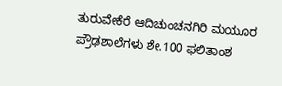ತುರುವೇಕೆರೆ ಆದಿಚುಂಚನಗಿರಿ ಮಯೂರ ಪ್ರೌಢಶಾಲೆಗಳು ಶೇ.100 ಫಲಿತಾಂಶ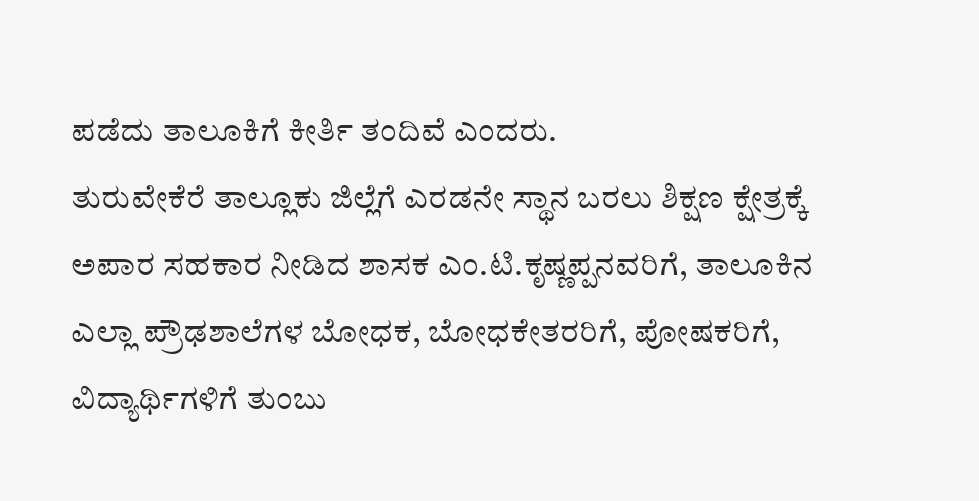ಪಡೆದು ತಾಲೂಕಿಗೆ ಕೀರ್ತಿ ತಂದಿವೆ ಎಂದರು.
ತುರುವೇಕೆರೆ ತಾಲ್ಲೂಕು ಜಿಲ್ಲೆಗೆ ಎರಡನೇ ಸ್ಥಾನ ಬರಲು ಶಿಕ್ಷಣ ಕ್ಷೇತ್ರಕ್ಕೆ ಅಪಾರ ಸಹಕಾರ ನೀಡಿದ ಶಾಸಕ ಎಂ.ಟಿ.ಕೃಷ್ಣಪ್ಪನವರಿಗೆ, ತಾಲೂಕಿನ ಎಲ್ಲಾ ಪ್ರೌಢಶಾಲೆಗಳ ಬೋಧಕ, ಬೋಧಕೇತರರಿಗೆ, ಪೋಷಕರಿಗೆ, ವಿದ್ಯಾರ್ಥಿಗಳಿಗೆ ತುಂಬು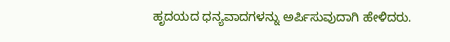ಹೃದಯದ ಧನ್ಯವಾದಗಳನ್ನು ಅರ್ಪಿಸುವುದಾಗಿ ಹೇಳಿದರು.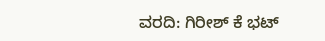ವರದಿ: ಗಿರೀಶ್ ಕೆ ಭಟ್